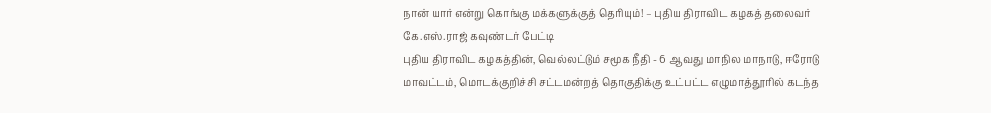நான் யார் என்று கொங்கு மக்களுக்குத் தெரியும்! – புதிய திராவிட கழகத் தலைவர் கே.எஸ்.ராஜ் கவுண்டர் பேட்டி
புதிய திராவிட கழகத்தின், வெல்லட்டும் சமூக நீதி - 6 ஆவது மாநில மாநாடு, ஈரோடு மாவட்டம், மொடக்குறிச்சி சட்டமன்றத் தொகுதிக்கு உட்பட்ட எழுமாத்தூரில் கடந்த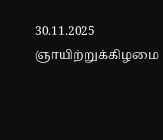30.11.2025 ஞாயிற்றுக்கிழமை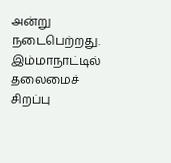அன்று நடைபெற்றது. இம்மாநாட்டில் தலைமைச் சிறப்பு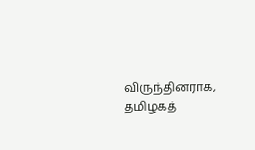விருந்தினராக, தமிழகத்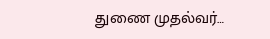துணை முதல்வர்…